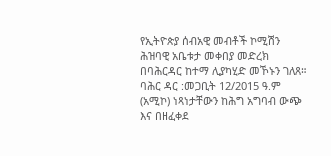የኢትዮጵያ ሰብአዊ መብቶች ኮሚሽን ሕዝባዊ አቤቱታ መቀበያ መድረክ በባሕርዳር ከተማ ሊያካሂድ መኾኑን ገለጸ።
ባሕር ዳር :መጋቢት 12/2015 ዓ.ም (አሚኮ) ነጻነታቸውን ከሕግ አግባብ ውጭ እና በዘፈቀደ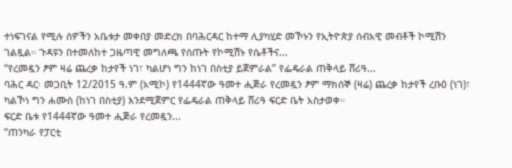ተነፍገናል የሚሉ ሰዎችን አቤቱታ መቀበያ መድረክ በባሕርዳር ከተማ ሊያካሂድ መኾኑን የኢትዮጵያ ሰብአዊ መብቶች ኮሚሽን ገልጿል። ጉዳዩን በተመለከተ ጋዜጣዊ መግለጫ የሰጡት የኮሚሽኑ የሴቶችና...
“የረመዷን ፆም ዛሬ ጨረቃ ከታየች ነገ፣ ካልሆነ ግን ከነገ በስቲያ ይጀምራል” የፌዴራል ጠቅላይ ሸሪዓ...
ባሕር ዳር፡ መጋቢት 12/2015 ዓ.ም (አሚኮ) የ1444ኛው ዓመተ ሒጅራ የረመዷን ፆም ማክሰኞ (ዛሬ) ጨረቃ ከታየች ረቡዕ (ነገ)፣ ካልኾነ ግን ሐሙስ (ከነገ በስቲያ) እንደሚጀምር የፌዴራል ጠቅላይ ሸሪዓ ፍርድ ቤት አስታወቀ።
ፍርድ ቤቱ የ1444ኛው ዓመተ ሒጅራ የረመዷን...
“ጠንካራ የፓርቲ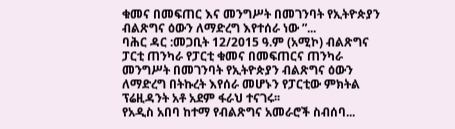ቁመና በመፍጠር እና መንግሥት በመገንባት የኢትዮጵያን ብልጽግና ዕውን ለማድረግ እየተሰራ ነው ”...
ባሕር ዳር :መጋቢት 12/2015 ዓ.ም (አሚኮ) ብልጽግና ፓርቲ ጠንካራ የፓርቲ ቁመና በመፍጠርና ጠንካራ መንግሥት በመገንባት የኢትዮጵያን ብልጽግና ዕውን ለማድረግ በትኩረት እየሰራ መሆኑን የፓርቲው ምክትል ፕሬዚዳንት አቶ አደም ፋራህ ተናገሩ፡፡
የአዲስ አበባ ከተማ የብልጽግና አመራሮች ስብሰባ...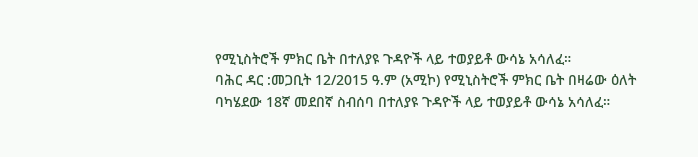የሚኒስትሮች ምክር ቤት በተለያዩ ጉዳዮች ላይ ተወያይቶ ውሳኔ አሳለፈ።
ባሕር ዳር :መጋቢት 12/2015 ዓ.ም (አሚኮ) የሚኒስትሮች ምክር ቤት በዛሬው ዕለት ባካሄደው 18ኛ መደበኛ ስብሰባ በተለያዩ ጉዳዮች ላይ ተወያይቶ ውሳኔ አሳለፈ።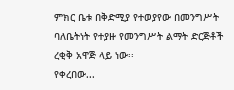ምክር ቤቱ በቅድሚያ የተወያየው በመንግሥት ባለቤትነት የተያዙ የመንግሥት ልማት ድርጅቶች ረቂቅ አዋጅ ላይ ነው፡፡
የቀረበው...